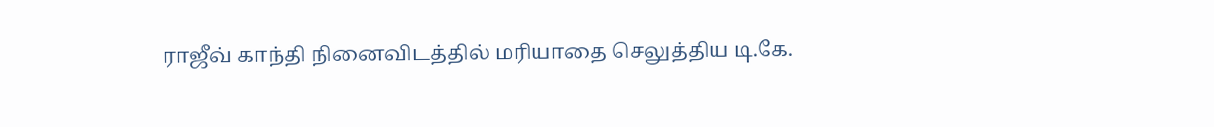ராஜீவ் காந்தி நினைவிடத்தில் மரியாதை செலுத்திய டி.கே.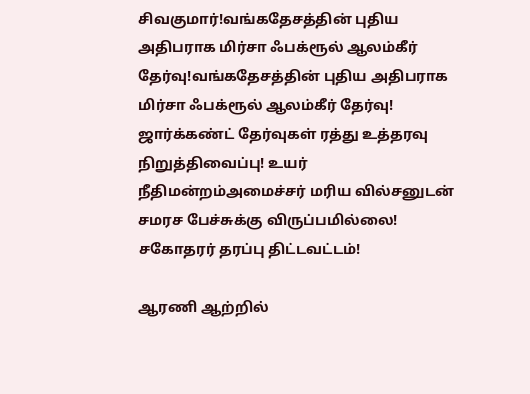சிவகுமார்!வங்கதேசத்தின் புதிய அதிபராக மிர்சா ஃபக்ரூல் ஆலம்கீர் தேர்வு!வங்கதேசத்தின் புதிய அதிபராக மிர்சா ஃபக்ரூல் ஆலம்கீர் தேர்வு! ஜார்க்கண்ட் தேர்வுகள் ரத்து உத்தரவு நிறுத்திவைப்பு! உயர் நீதிமன்றம்அமைச்சர் மரிய வில்சனுடன் சமரச பேச்சுக்கு விருப்பமில்லை! சகோதரர் தரப்பு திட்டவட்டம்!

ஆரணி ஆற்றில்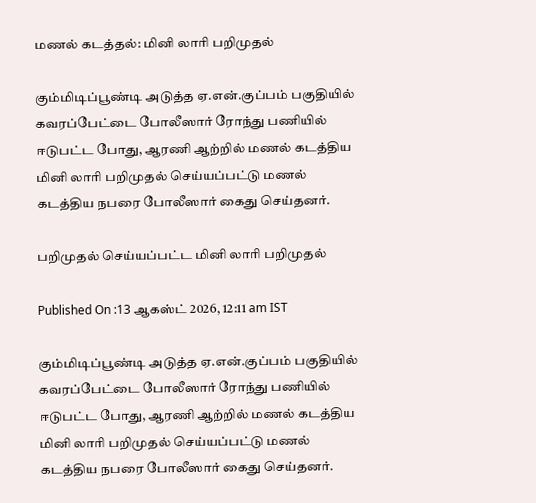மணல் கடத்தல்: மினி லாரி பறிமுதல்

கும்மிடிப்பூண்டி அடுத்த ஏ.என்.குப்பம் பகுதியில் கவரப்பேட்டை போலீஸார் ரோந்து பணியில் ஈடுபட்ட போது, ஆரணி ஆற்றில் மணல் கடத்திய மினி லாரி பறிமுதல் செய்யப்பட்டு மணல் கடத்திய நபரை போலீஸார் கைது செய்தனர்.

பறிமுதல் செய்யப்பட்ட மினி லாரி பறிமுதல்

Published On :13 ஆகஸ்ட் 2026, 12:11 am IST

கும்மிடிப்பூண்டி அடுத்த ஏ.என்.குப்பம் பகுதியில் கவரப்பேட்டை போலீஸார் ரோந்து பணியில் ஈடுபட்ட போது, ஆரணி ஆற்றில் மணல் கடத்திய மினி லாரி பறிமுதல் செய்யப்பட்டு மணல் கடத்திய நபரை போலீஸார் கைது செய்தனர்.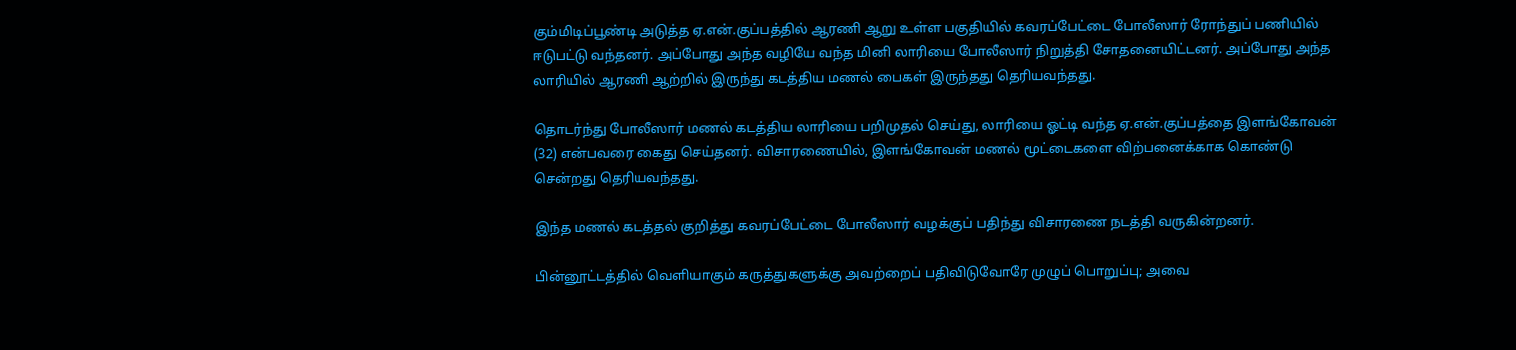கும்மிடிப்பூண்டி அடுத்த ஏ.என்.குப்பத்தில் ஆரணி ஆறு உள்ள பகுதியில் கவரப்பேட்டை போலீஸார் ரோந்துப் பணியில் ஈடுபட்டு வந்தனர். அப்போது அந்த வழியே வந்த மினி லாரியை போலீஸார் நிறுத்தி சோதனையிட்டனர். அப்போது அந்த லாரியில் ஆரணி ஆற்றில் இருந்து கடத்திய மணல் பைகள் இருந்தது தெரியவந்தது.

தொடர்ந்து போலீஸார் மணல் கடத்திய லாரியை பறிமுதல் செய்து, லாரியை ஓட்டி வந்த ஏ.என்.குப்பத்தை இளங்கோவன் (32) என்பவரை கைது செய்தனர். விசாரணையில், இளங்கோவன் மணல் மூட்டைகளை விற்பனைக்காக கொண்டு சென்றது தெரியவந்தது.

இந்த மணல் கடத்தல் குறித்து கவரப்பேட்டை போலீஸார் வழக்குப் பதிந்து விசாரணை நடத்தி வருகின்றனர்.

பின்னூட்டத்தில் வெளியாகும் கருத்துகளுக்கு அவற்றைப் பதிவிடுவோரே முழுப் பொறுப்பு; அவை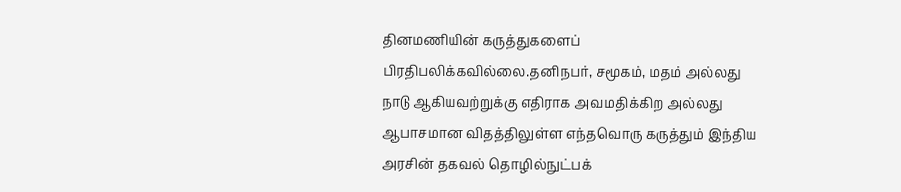தினமணியின் கருத்துகளைப் பிரதிபலிக்கவில்லை.தனிநபர், சமூகம், மதம் அல்லது நாடு ஆகியவற்றுக்கு எதிராக அவமதிக்கிற அல்லது ஆபாசமான விதத்திலுள்ள எந்தவொரு கருத்தும் இந்திய அரசின் தகவல் தொழில்நுட்பக்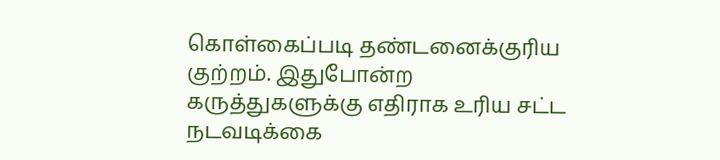கொள்கைப்படி தண்டனைக்குரிய குற்றம். இதுபோன்ற கருத்துகளுக்கு எதிராக உரிய சட்ட நடவடிக்கை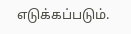எடுக்கப்படும்.